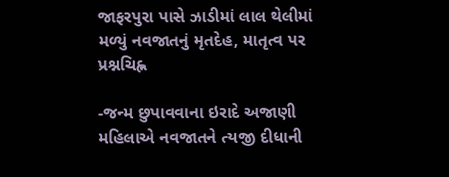જાફરપુરા પાસે ઝાડીમાં લાલ થેલીમાં મળ્યું નવજાતનું મૃતદેહ, માતૃત્વ પર પ્રશ્નચિહ્ન

-જન્મ છુપાવવાના ઇરાદે અજાણી મહિલાએ નવજાતને ત્યજી દીધાની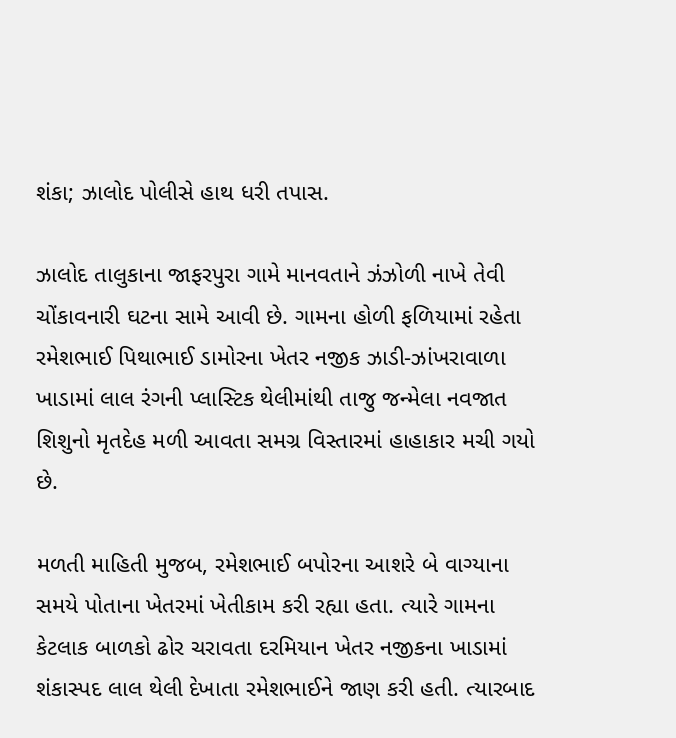શંકા; ઝાલોદ પોલીસે હાથ ધરી તપાસ.

ઝાલોદ તાલુકાના જાફરપુરા ગામે માનવતાને ઝંઝોળી નાખે તેવી ચોંકાવનારી ઘટના સામે આવી છે. ગામના હોળી ફળિયામાં રહેતા રમેશભાઈ પિથાભાઈ ડામોરના ખેતર નજીક ઝાડી-ઝાંખરાવાળા ખાડામાં લાલ રંગની પ્લાસ્ટિક થેલીમાંથી તાજુ જન્મેલા નવજાત શિશુનો મૃતદેહ મળી આવતા સમગ્ર વિસ્તારમાં હાહાકાર મચી ગયો છે.

મળતી માહિતી મુજબ, રમેશભાઈ બપોરના આશરે બે વાગ્યાના સમયે પોતાના ખેતરમાં ખેતીકામ કરી રહ્યા હતા. ત્યારે ગામના કેટલાક બાળકો ઢોર ચરાવતા દરમિયાન ખેતર નજીકના ખાડામાં શંકાસ્પદ લાલ થેલી દેખાતા રમેશભાઈને જાણ કરી હતી. ત્યારબાદ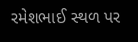રમેશભાઈ સ્થળ પર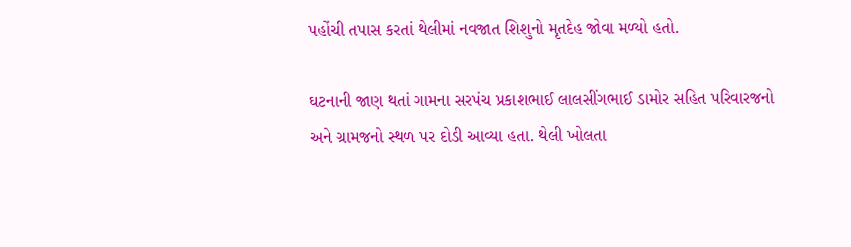પહોંચી તપાસ કરતાં થેલીમાં નવજાત શિશુનો મૃતદેહ જોવા મળ્યો હતો.

ઘટનાની જાણ થતાં ગામના સરપંચ પ્રકાશભાઈ લાલસીંગભાઈ ડામોર સહિત પરિવારજનો અને ગ્રામજનો સ્થળ પર દોડી આવ્યા હતા. થેલી ખોલતા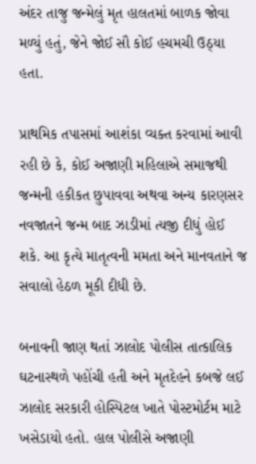અંદર તાજુ જન્મેલું મૃત હાલતમાં બાળક જોવા મળ્યું હતું, જેને જોઈ સૌ કોઈ હચમચી ઉઠ્યા હતા.

પ્રાથમિક તપાસમાં આશંકા વ્યક્ત કરવામાં આવી રહી છે કે, કોઈ અજાણી મહિલાએ સમાજથી જન્મની હકીકત છુપાવવા અથવા અન્ય કારણસર નવજાતને જન્મ બાદ ઝાડીમાં ત્યજી દીધું હોઈ શકે. આ કૃત્યે માતૃત્વની મમતા અને માનવતાને જ સવાલો હેઠળ મૂકી દીધી છે.

બનાવની જાણ થતાં ઝાલોદ પોલીસ તાત્કાલિક ઘટનાસ્થળે પહોંચી હતી અને મૃતદેહને કબજે લઈ ઝાલોદ સરકારી હોસ્પિટલ ખાતે પોસ્ટમોર્ટમ માટે ખસેડાયો હતો. હાલ પોલીસે અજાણી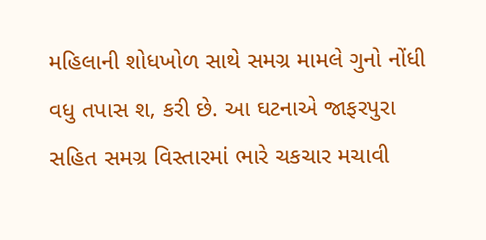મહિલાની શોધખોળ સાથે સમગ્ર મામલે ગુનો નોંધી વધુ તપાસ શ‚ કરી છે. આ ઘટનાએ જાફરપુરા સહિત સમગ્ર વિસ્તારમાં ભારે ચકચાર મચાવી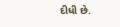દીધી છે.